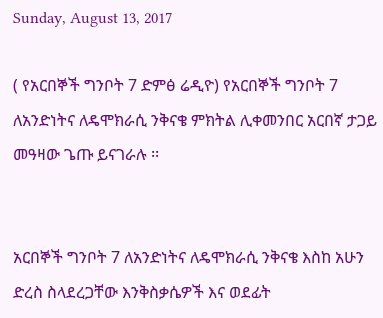Sunday, August 13, 2017

( የአርበኞች ግንቦት 7 ድምፅ ሬዲዮ) የአርበኞች ግንቦት 7 ለአንድነትና ለዴሞክራሲ ንቅናቄ ምክትል ሊቀመንበር አርበኛ ታጋይ መዓዛው ጌጡ ይናገራሉ ፡፡


አርበኞች ግንቦት 7 ለአንድነትና ለዴሞክራሲ ንቅናቄ እስከ አሁን ድረስ ስላደረጋቸው እንቅስቃሴዎች እና ወደፊት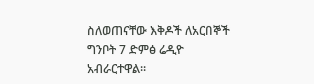ስለወጠናቸው እቅዶች ለአርበኞች ግንቦት 7 ድምፅ ሬዲዮ አብራርተዋል፡፡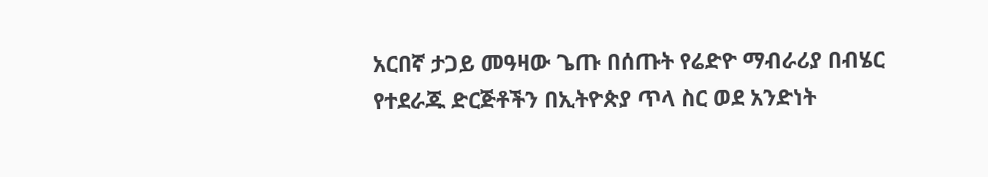አርበኛ ታጋይ መዓዛው ጌጡ በሰጡት የሬድዮ ማብራሪያ በብሄር የተደራጁ ድርጅቶችን በኢትዮጵያ ጥላ ስር ወደ አንድነት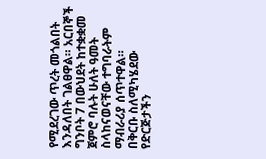የሚደረገው ጥረት መጎልበት እንዳለበት ገልፀዋል። አርበኞች ግንቦት 7 በውህደት ከተቋቋመ ጀምሮ ባሉት ሁለት ዓመት ስላከናወናቸው ተግባራትም ማብራሪያ ሰጥተዋል።
በቅርቡ ስለሚካሄደው የድርጅታችን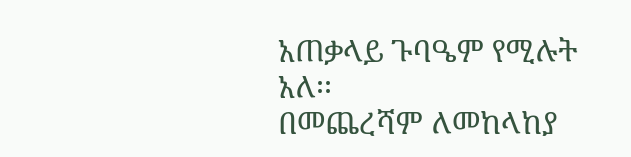አጠቃላይ ጉባዔም የሚሉት አለ፡፡
በመጨረሻም ለመከላከያ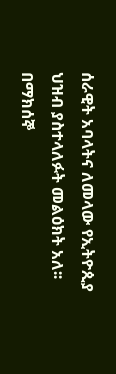ሰራዊት አባላትና ለመላው የኢትዮጲያ ህዝብ ያስተላለፉት መልዕክት አለ፡፡
በማክሰኞ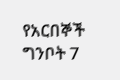የአርበኞች ግንቦት 7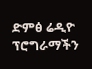ድምፅ ሬዲዮ ፕሮግራማችን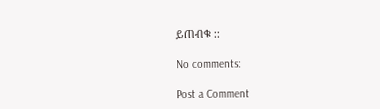ይጠብቁ ::

No comments:

Post a Comment